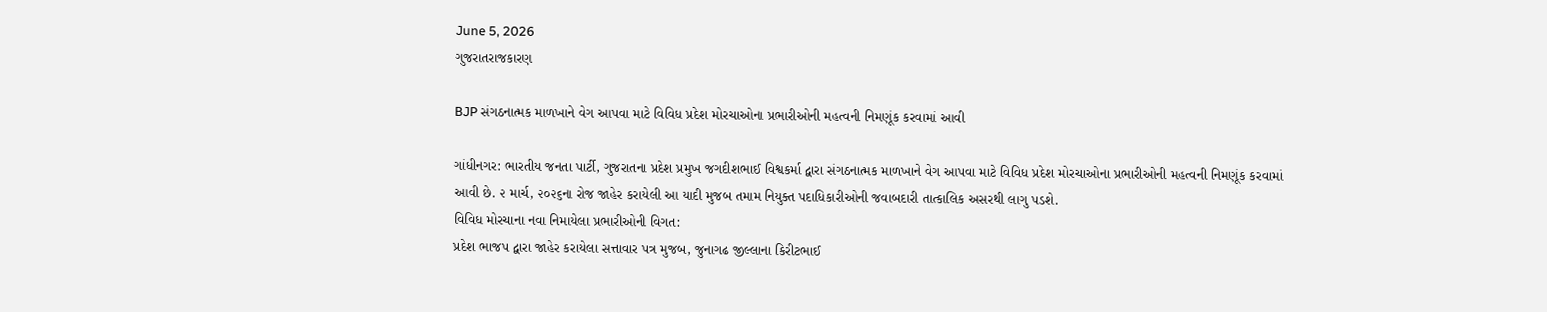June 5, 2026
ગુજરાતરાજકારણ

BJP સંગઠનાત્મક માળખાને વેગ આપવા માટે વિવિધ પ્રદેશ મોરચાઓના પ્રભારીઓની મહત્વની નિમણૂંક કરવામાં આવી

ગાંધીનગર: ભારતીય જનતા પાર્ટી, ગુજરાતના પ્રદેશ પ્રમુખ જગદીશભાઈ વિશ્વકર્મા દ્વારા સંગઠનાત્મક માળખાને વેગ આપવા માટે વિવિધ પ્રદેશ મોરચાઓના પ્રભારીઓની મહત્વની નિમણૂંક કરવામાં આવી છે. ૨ માર્ચ, ૨૦૨૬ના રોજ જાહેર કરાયેલી આ યાદી મુજબ તમામ નિયુક્ત પદાધિકારીઓની જવાબદારી તાત્કાલિક અસરથી લાગુ પડશે.
વિવિધ મોરચાના નવા નિમાયેલા પ્રભારીઓની વિગત:
પ્રદેશ ભાજપ દ્વારા જાહેર કરાયેલા સત્તાવાર પત્ર મુજબ, જુનાગઢ જીલ્લાના કિરીટભાઈ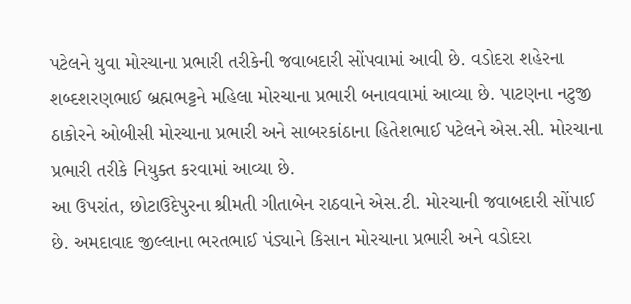પટેલને યુવા મોરચાના પ્રભારી તરીકેની જવાબદારી સોંપવામાં આવી છે. વડોદરા શહેરના શબ્દશરણભાઈ બ્રહ્મભટ્ટને મહિલા મોરચાના પ્રભારી બનાવવામાં આવ્યા છે. પાટણના નટુજી ઠાકોરને ઓબીસી મોરચાના પ્રભારી અને સાબરકાંઠાના હિતેશભાઈ પટેલને એસ.સી. મોરચાના પ્રભારી તરીકે નિયુક્ત કરવામાં આવ્યા છે.
આ ઉપરાંત, છોટાઉદેપુરના શ્રીમતી ગીતાબેન રાઠવાને એસ.ટી. મોરચાની જવાબદારી સોંપાઈ છે. અમદાવાદ જીલ્લાના ભરતભાઈ પંડ્યાને કિસાન મોરચાના પ્રભારી અને વડોદરા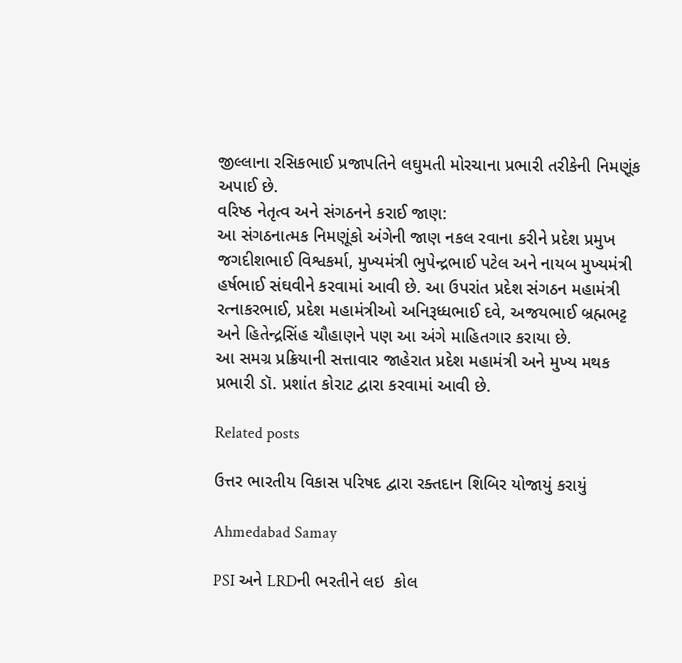જીલ્લાના રસિકભાઈ પ્રજાપતિને લઘુમતી મોરચાના પ્રભારી તરીકેની નિમણૂંક અપાઈ છે.
વરિષ્ઠ નેતૃત્વ અને સંગઠનને કરાઈ જાણ:
આ સંગઠનાત્મક નિમણૂંકો અંગેની જાણ નકલ રવાના કરીને પ્રદેશ પ્રમુખ જગદીશભાઈ વિશ્વકર્મા, મુખ્યમંત્રી ભુપેન્દ્રભાઈ પટેલ અને નાયબ મુખ્યમંત્રી હર્ષભાઈ સંઘવીને કરવામાં આવી છે. આ ઉપરાંત પ્રદેશ સંગઠન મહામંત્રી રત્નાકરભાઈ, પ્રદેશ મહામંત્રીઓ અનિરૂધ્ધભાઈ દવે, અજયભાઈ બ્રહ્મભટ્ટ અને હિતેન્દ્રસિંહ ચૌહાણને પણ આ અંગે માહિતગાર કરાયા છે.
આ સમગ્ર પ્રક્રિયાની સત્તાવાર જાહેરાત પ્રદેશ મહામંત્રી અને મુખ્ય મથક પ્રભારી ડૉ. પ્રશાંત કોરાટ દ્વારા કરવામાં આવી છે.

Related posts

ઉત્તર ભારતીય વિકાસ પરિષદ દ્વારા રક્તદાન શિબિર યોજાયું કરાયું

Ahmedabad Samay

PSI અને LRDની ભરતીને લઇ  કોલ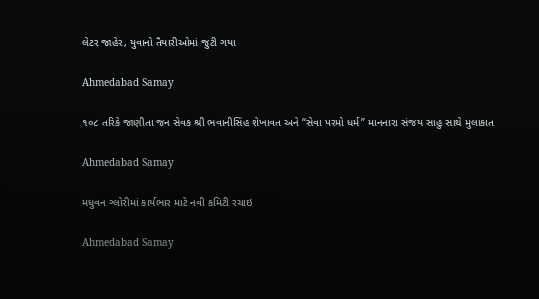લેટર જાહેર, યુવાનો તૈયારીઓમાં જુટી ગયા

Ahmedabad Samay

૧૦૮ તરિકે જાણીતા જન સેવક શ્રી ભવાનીસિંહ શેખાવત અને “સેવા પરમો ધર્મ” માનનારા સંજય સાહુ સાથે મુલાકાત

Ahmedabad Samay

મધુવન ગ્લોરીમાં કાર્યભાર માટે નવી કમિટી રચાઇ

Ahmedabad Samay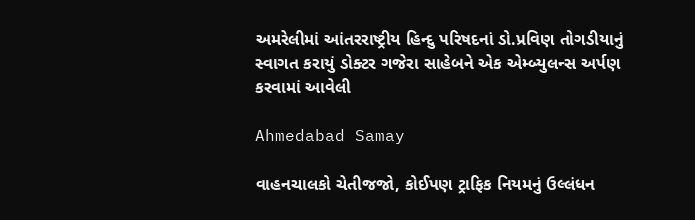અમરેલીમાં આંતરરાષ્ટ્રીય હિન્દુ પરિષદનાં ડો.પ્રવિણ તોગડીયાનું સ્વાગત કરાયું ડોક્ટર ગજેરા સાહેબને એક એમ્બ્યુલન્સ અર્પણ કરવામાં આવેલી

Ahmedabad Samay

વાહનચાલકો ચેતીજજો, કોઈપણ ટ્રાફિક નિયમનું ઉલ્લંધન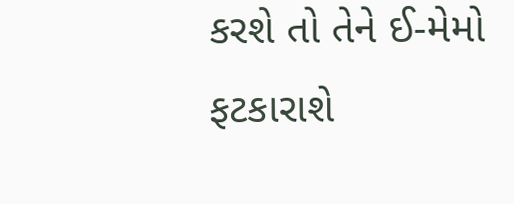કરશે તો તેને ઈ-મેમો ફટકારાશે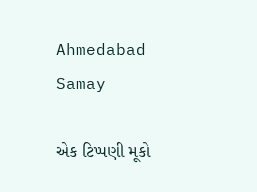Ahmedabad Samay

એક ટિપ્પણી મૂકો